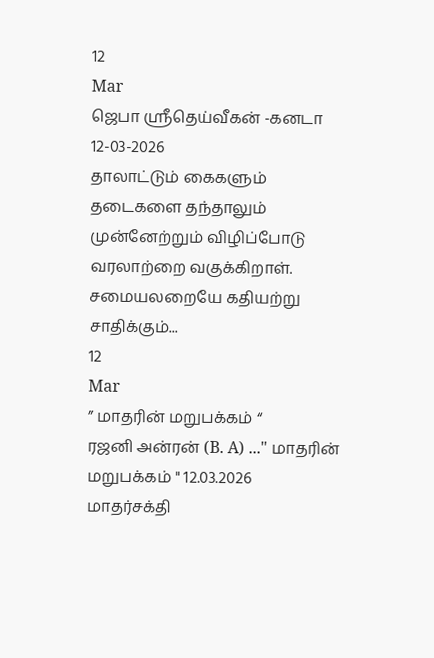12
Mar
ஜெபா ஸ்ரீதெய்வீகன் -கனடா
12-03-2026
தாலாட்டும் கைகளும்
தடைகளை தந்தாலும்
முன்னேற்றும் விழிப்போடு
வரலாற்றை வகுக்கிறாள்.
சமையலறையே கதியற்று
சாதிக்கும்...
12
Mar
” மாதரின் மறுபக்கம் “
ரஜனி அன்ரன் (B. A) ..." மாதரின் மறுபக்கம் " 12.03.2026
மாதர்சக்தி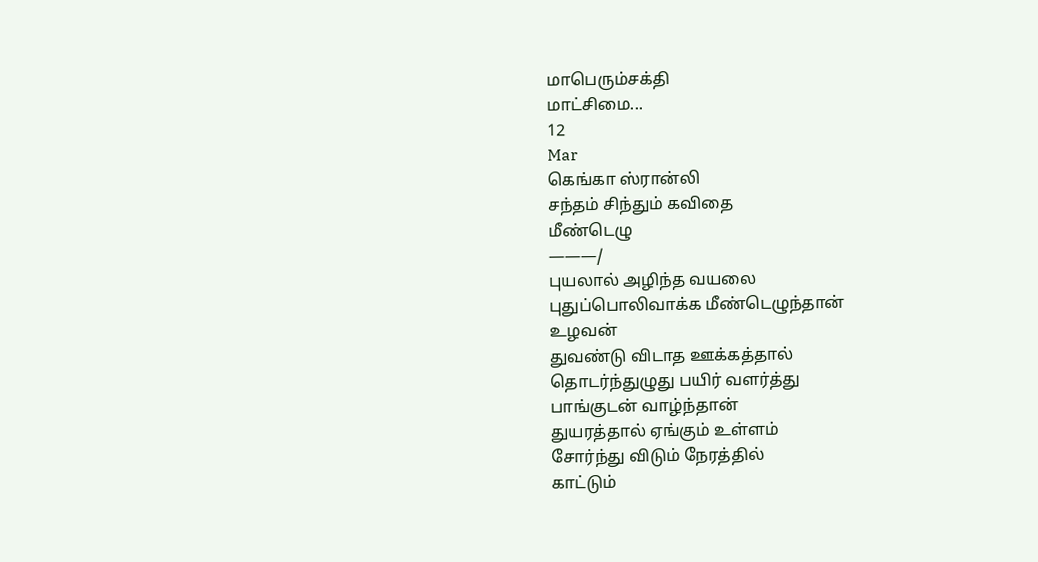மாபெரும்சக்தி
மாட்சிமை...
12
Mar
கெங்கா ஸ்ரான்லி
சந்தம் சிந்தும் கவிதை
மீண்டெழு
———/
புயலால் அழிந்த வயலை
புதுப்பொலிவாக்க மீண்டெழுந்தான்
உழவன்
துவண்டு விடாத ஊக்கத்தால்
தொடர்ந்துழுது பயிர் வளர்த்து
பாங்குடன் வாழ்ந்தான்
துயரத்தால் ஏங்கும் உள்ளம்
சோர்ந்து விடும் நேரத்தில்
காட்டும்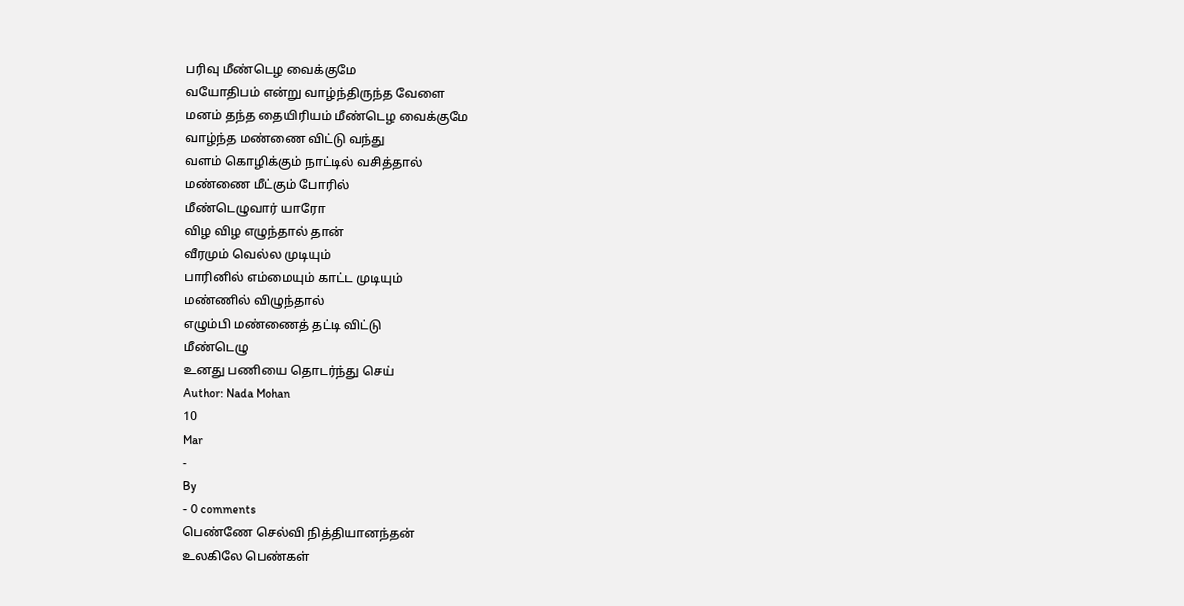பரிவு மீண்டெழ வைக்குமே
வயோதிபம் என்று வாழ்ந்திருந்த வேளை
மனம் தந்த தையிரியம் மீண்டெழ வைக்குமே
வாழ்ந்த மண்ணை விட்டு வந்து
வளம் கொழிக்கும் நாட்டில் வசித்தால்
மண்ணை மீட்கும் போரில்
மீண்டெழுவார் யாரோ
விழ விழ எழுந்தால் தான்
வீரமும் வெல்ல முடியும்
பாரினில் எம்மையும் காட்ட முடியும்
மண்ணில் விழுந்தால்
எழும்பி மண்ணைத் தட்டி விட்டு
மீண்டெழு
உனது பணியை தொடர்ந்து செய்
Author: Nada Mohan
10
Mar
-
By
- 0 comments
பெண்ணே செல்வி நித்தியானந்தன்
உலகிலே பெண்கள்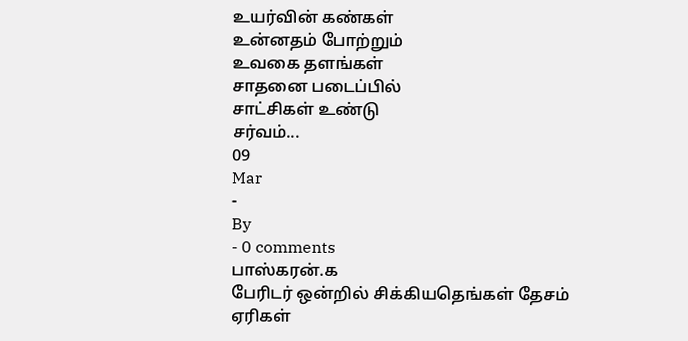உயர்வின் கண்கள்
உன்னதம் போற்றும்
உவகை தளங்கள்
சாதனை படைப்பில்
சாட்சிகள் உண்டு
சர்வம்...
09
Mar
-
By
- 0 comments
பாஸ்கரன்.க
பேரிடர் ஒன்றில் சிக்கியதெங்கள் தேசம்
ஏரிகள்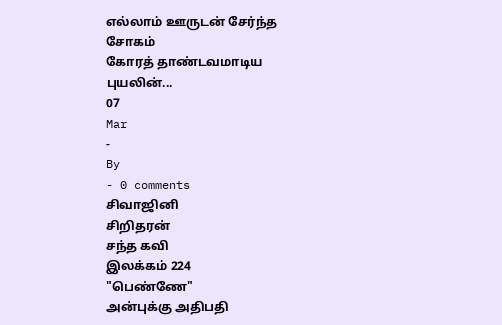எல்லாம் ஊருடன் சேர்ந்த சோகம்
கோரத் தாண்டவமாடிய புயலின்...
07
Mar
-
By
- 0 comments
சிவாஜினி
சிறிதரன்
சந்த கவி
இலக்கம் 224
"பெண்ணே"
அன்புக்கு அதிபதி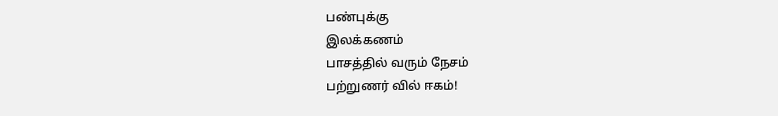பண்புக்கு
இலக்கணம்
பாசத்தில் வரும் நேசம்
பற்றுணர் வில் ஈகம்!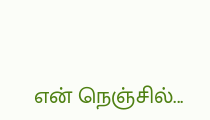என் நெஞ்சில்...